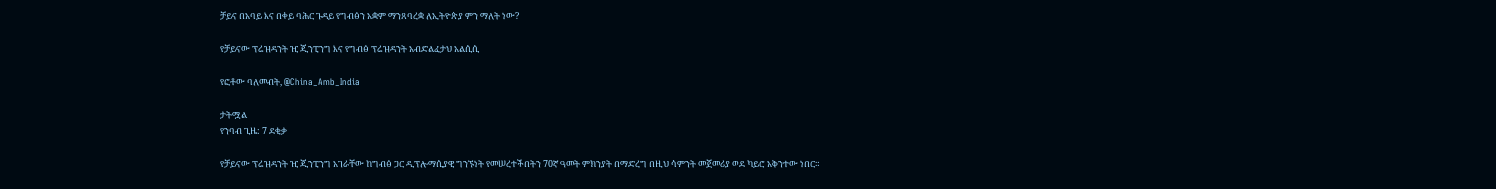ቻይና በአባይ እና በቀይ ባሕር ጉዳይ የግብፅን አቋም ማንጸባረቋ ለኢትዮጵያ ምን ማለት ነው?

የቻይናው ፕሬዝዳንት ዢ ጂንፒንግ እና የግብፅ ፕሬዝዳንት አብድልፈታህ አልሲሲ

የፎቶው ባለመብት, @China_Amb_India

ታትሟል
የንባብ ጊዜ: 7 ደቂቃ

የቻይናው ፕሬዝዳንት ዢ ጂንፒንግ አገራቸው ከግብፅ ጋር ዲፕሎማሲያዊ ግንኙነት የመሠረተችበትን 70ኛ ዓመት ምክንያት በማድረግ በዚህ ሳምንት መጀመሪያ ወደ ካይሮ አቅንተው ነበር።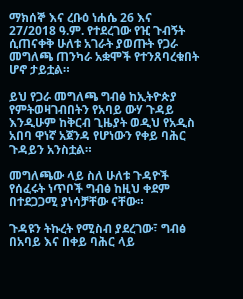ማክሰኞ እና ረቡዕ ነሐሴ 26 እና 27/2018 ዓ.ም. የተደረገው የዢ ጉብኝት ሲጠናቀቅ ሁለቱ አገራት ያወጡት የጋራ መግለጫ ጠንካራ አቋሞች የተንጸባረቁበት ሆኖ ታይቷል።

ይህ የጋራ መግለጫ ግብፅ ከኢትዮጵያ የምትወዛገብበትን የአባይ ውሃ ጉዳይ እንዲሁም ከቅርብ ጊዜያት ወዲህ የአዲስ አበባ ዋነኛ አጀንዳ የሆነውን የቀይ ባሕር ጉዳይን አንስቷል።

መግለጫው ላይ ስለ ሁለቱ ጉዳዮች የሰፈሩት ነጥቦች ግብፅ ከዚህ ቀደም በተደጋጋሚ ያነሳቻቸው ናቸው።

ጉዳዩን ትኩረት የሚስብ ያደረገው፣ ግብፅ በአባይ እና በቀይ ባሕር ላይ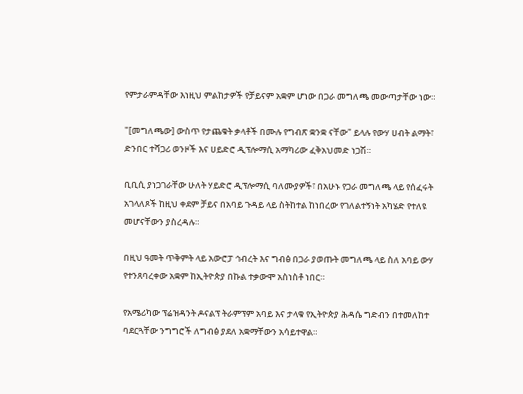የምታራምዳቸው እነዚህ ምልከታዎች የቻይናም አቋም ሆነው በጋራ መግለጫ መውጣታቸው ነው።

"[መግለጫው] ውስጥ የታጨቁት ቃላቶች በሙሉ የግብጽ ቋንቋ ናቸው" ይላሉ የውሃ ሀብት ልማት፣ ድንበር ተሻጋሪ ወንዞች እና ሀይድሮ ዲፕሎማሲ አማካሪው ፈቅአህመድ ነጋሽ።

ቢቢሲ ያነጋገራቸው ሁለት ሃይድሮ ዲፕሎማሲ ባለሙያዎች፣ በአሁኑ የጋራ መግለጫ ላይ የሰፈሩት አገላለጾች ከዚህ ቀደም ቻይና በአባይ ጉዳይ ላይ ስትከተል ከነበረው የገለልተኝነት አካሄድ የተለዩ መሆናቸውን ያስረዳሉ።

በዚህ ዓመት ጥቅምት ላይ አውሮፓ ኅብረት እና ግብፅ በጋራ ያወጡት መግለጫ ላይ ስለ አባይ ውሃ የተንጸባረቀው አቋም ከኢትዮጵያ በኩል ተቃውሞ አስነስቶ ነበር።

የአሜሪካው ፕሬዝዳንት ዶናልፕ ትራምፕም አባይ እና ታላቁ የኢትዮጵያ ሕዳሴ ግድብን በተመለከተ ባደርጓቸው ንግግሮች ለግብፅ ያደለ አቋማቸውን አሳይተዋል።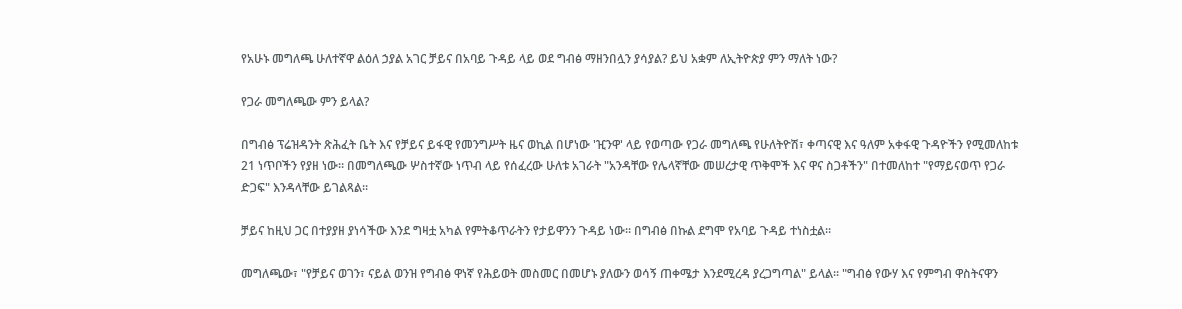የአሁኑ መግለጫ ሁለተኛዋ ልዕለ ኃያል አገር ቻይና በአባይ ጉዳይ ላይ ወደ ግብፅ ማዘንበሏን ያሳያል? ይህ አቋም ለኢትዮጵያ ምን ማለት ነው?

የጋራ መግለጫው ምን ይላል?

በግብፅ ፕሬዝዳንት ጽሕፈት ቤት እና የቻይና ይፋዊ የመንግሥት ዜና ወኪል በሆነው 'ዢንዋ' ላይ የወጣው የጋራ መግለጫ የሁለትዮሽ፣ ቀጣናዊ እና ዓለም አቀፋዊ ጉዳዮችን የሚመለከቱ 21 ነጥቦችን የያዘ ነው። በመግለጫው ሦስተኛው ነጥብ ላይ የሰፈረው ሁለቱ አገራት "አንዳቸው የሌላኛቸው መሠረታዊ ጥቅሞች እና ዋና ስጋቶችን" በተመለከተ "የማይናወጥ የጋራ ድጋፍ" እንዳላቸው ይገልጻል።

ቻይና ከዚህ ጋር በተያያዘ ያነሳችው እንደ ግዛቷ አካል የምትቆጥራትን የታይዋንን ጉዳይ ነው። በግብፅ በኩል ደግሞ የአባይ ጉዳይ ተነስቷል።

መግለጫው፣ "የቻይና ወገን፣ ናይል ወንዝ የግብፅ ዋነኛ የሕይወት መስመር በመሆኑ ያለውን ወሳኝ ጠቀሜታ እንደሚረዳ ያረጋግጣል" ይላል። "ግብፅ የውሃ እና የምግብ ዋስትናዋን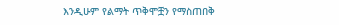እንዲሁም የልማት ጥቅሞቿን የማስጠበቅ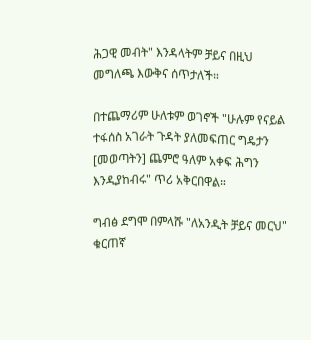ሕጋዊ መብት" እንዳላትም ቻይና በዚህ መግለጫ እውቅና ሰጥታለች።

በተጨማሪም ሁለቱም ወገኖች "ሁሉም የናይል ተፋሰስ አገራት ጉዳት ያለመፍጠር ግዴታን [መወጣትን] ጨምሮ ዓለም አቀፍ ሕግን እንዲያከብሩ" ጥሪ አቅርበዋል።

ግብፅ ደግሞ በምላሹ "ለአንዲት ቻይና መርህ" ቁርጠኛ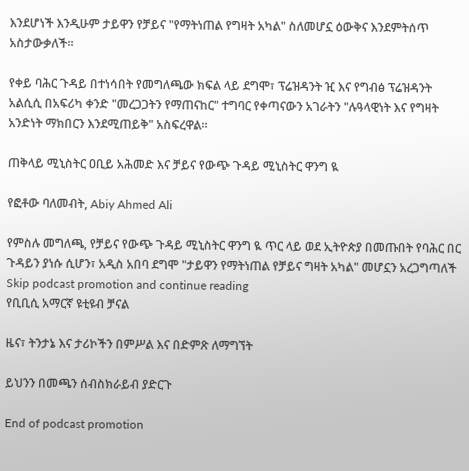እንደሆነች እንዲሁም ታይዋን የቻይና "የማትነጠል የግዛት አካል" ስለመሆኗ ዕውቅና እንደምትሰጥ አስታውቃለች።

የቀይ ባሕር ጉዳይ በተነሳበት የመግለጫው ክፍል ላይ ደግሞ፣ ፕሬዝዳንት ዢ እና የግብፅ ፕሬዝዳንት አልሲሲ በአፍሪካ ቀንድ "መረጋጋትን የማጠናከር" ተግባር የቀጣናውን አገራትን "ሉዓላዊነት እና የግዛት አንድነት ማክበርን እንደሚጠይቅ" አስፍረዋል።

ጠቅላይ ሚኒስትር ዐቢይ አሕመድ እና ቻይና የውጭ ጉዳይ ሚኒስትር ዋንግ ዪ

የፎቶው ባለመብት, Abiy Ahmed Ali

የምስሉ መግለጫ, የቻይና የውጭ ጉዳይ ሚኒስትር ዋንግ ዪ ጥር ላይ ወደ ኢትዮጵያ በመጡበት የባሕር በር ጉዳይን ያነሱ ሲሆን፣ አዲስ አበባ ደግሞ "ታይዋን የማትነጠል የቻይና ግዛት አካል" መሆኗን አረጋግጣለች
Skip podcast promotion and continue reading
የቢቢሲ አማርኛ ዩቲዩብ ቻናል

ዜና፣ ትንታኔ እና ታሪኮችን በምሥል እና በድምጽ ለማግኘት

ይህንን በመጫን ሰብስክራይብ ያድርጉ

End of podcast promotion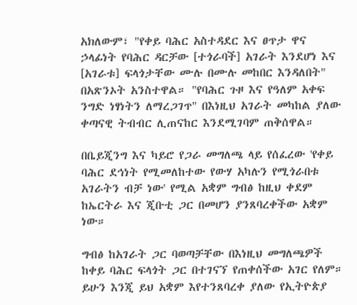አክለውም፣ "የቀይ ባሕር አስተዳደር እና ፀጥታ ዋና ኃላፊነት የባሕር ዳርቻው [ተጎራባች] አገራት እንደሆነ እና [አገራቱ] ፍላጎታቸው ሙሉ በሙሉ መከበር እንዳለበት" በአጽንኦት አንስተዋል። "የባሕር ጉዞ እና የዓለም አቀፍ ንግድ ነፃነትን ለማረጋገጥ" በእነዚህ አገራት መካከል ያለው ቀጣናዊ ትብብር ሊጠናከር እንደሚገባም ጠቅሰዋል።

በቤይጂንግ እና ካይሮ የጋራ መግለጫ ላይ የሰፈረው 'የቀይ ባሕር ደኅነት የሚመለከተው የውሃ አካሉን የሚጎራበቱ አገራትን ብቻ ነው' የሚል አቋም ግብፅ ከዚህ ቀደም ከኤርትራ እና ጂቡቲ ጋር በመሆን ያንጸባረቀችው አቋም ነው።

ግብፅ ከአገራት ጋር ባወጣቻቸው በእነዚህ መግለጫዎች ከቀይ ባሕር ፍላጎት ጋር በተገናኘ የጠቀሰችው አገር የለም። ይሁን እንጂ ይህ አቋም እየተንጸባረቀ ያለው የኢትዮጵያ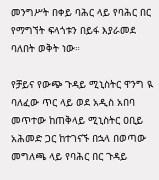መንግሥት በቀይ ባሕር ላይ የባሕር በር የማግኘት ፍላጎቱን በይፋ እያራመደ ባለበት ወቅት ነው።

የቻይና የውጭ ጉዳይ ሚኒስትር ዋንግ ዪ ባለፈው ጥር ላይ ወደ አዲስ አበባ መጥተው ከጠቅላይ ሚኒስትር ዐቢይ አሕመድ ጋር ከተገናኙ በኋላ በወጣው መግለጫ ላይ የባሕር በር ጉዳይ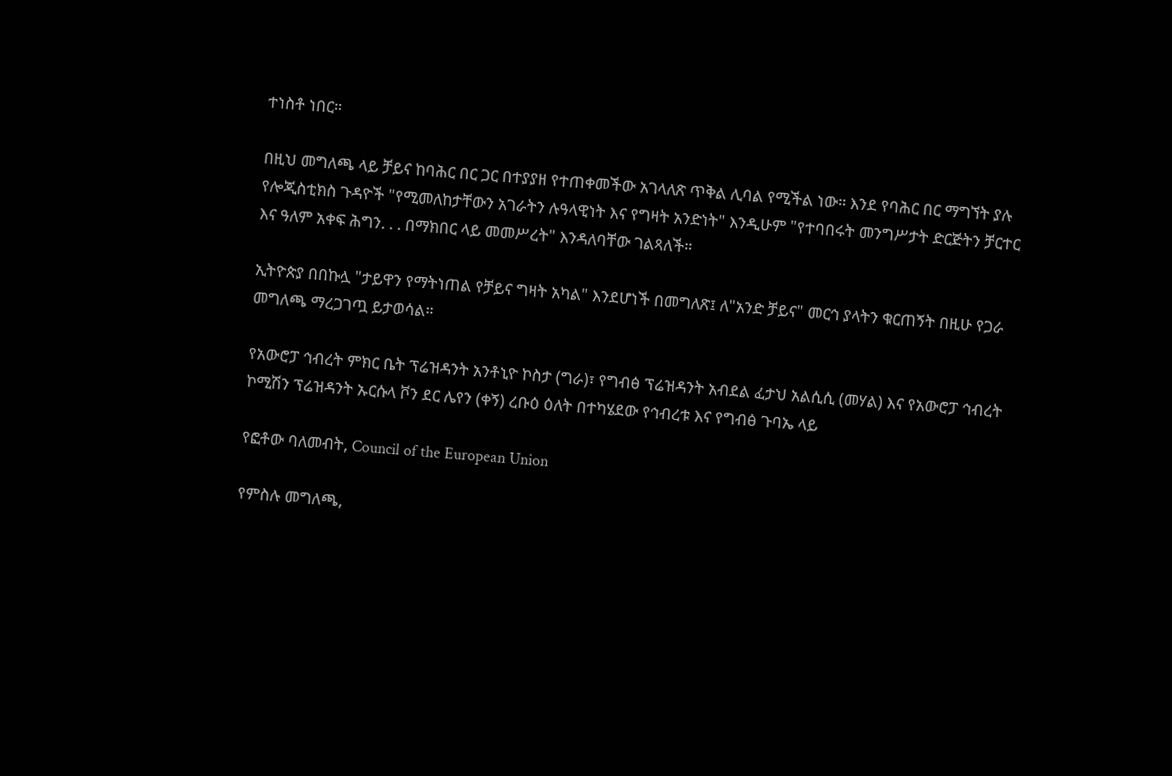ተነስቶ ነበር።

በዚህ መግለጫ ላይ ቻይና ከባሕር በር ጋር በተያያዘ የተጠቀመችው አገላለጽ ጥቅል ሊባል የሚችል ነው። እንደ የባሕር በር ማግኘት ያሉ የሎጂስቲክስ ጉዳዮች "የሚመለከታቸውን አገራትን ሉዓላዊነት እና የግዛት አንድነት" እንዲሁም "የተባበሩት መንግሥታት ድርጅትን ቻርተር እና ዓለም አቀፍ ሕግን. . . በማክበር ላይ መመሥረት" እንዳለባቸው ገልጻለች።

ኢትዮጵያ በበኩሏ "ታይዋን የማትነጠል የቻይና ግዛት አካል" እንደሆነች በመግለጽ፤ ለ"አንድ ቻይና" መርኅ ያላትን ቁርጠኝት በዚሁ የጋራ መግለጫ ማረጋገጧ ይታወሳል።

የአውሮፓ ኅብረት ምክር ቤት ፕሬዝዳንት አንቶኒዮ ኮስታ (ግራ)፣ የግብፅ ፕሬዝዳንት አብደል ፈታህ አልሲሲ (መሃል) እና የአውሮፓ ኅብረት ኮሚሽን ፕሬዝዳንት ኡርሱላ ቮን ደር ሌየን (ቀኝ) ረቡዕ ዕለት በተካሄደው የኅብረቱ እና የግብፅ ጉባኤ ላይ

የፎቶው ባለመብት, Council of the European Union

የምስሉ መግለጫ,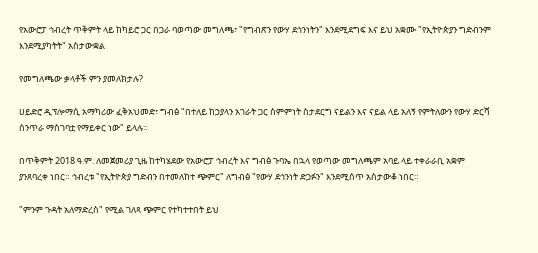የአውሮፓ ኅብረት ጥቅምት ላይ ከካይሮ ጋር በጋራ ባወጣው መግለጫ፣ "የግብጽን የውሃ ደኅንነትን" እንደሚደግፍ እና ይህ አቋሙ "የኢትዮጵያን ግድብንም እንደሚያካትት" አስታውቋል

የመግለጫው ቃላቶች ምን ያመለክታሉ?

ሀይድሮ ዲፕሎማሲ አማካሪው ፈቅአህመድ፣ ግብፅ "በተለይ ከኃያላን አገራት ጋር ስምምነት ስታደርግ ናይልን እና ናይል ላይ አለኝ የምትለውን የውሃ ድርሻ ሰንጥራ ማስገባቷ የማይቀር ነው" ይላሉ።

በጥቅምት 2018 ዓ.ም. ለመጀመሪያ ጊዜ ከተካሄደው የአውሮፓ ኅብረት እና ግብፅ ጉባኤ በኋላ የወጣው መግለጫም አባይ ላይ ተቀራራቢ አቋም ያንጸባረቀ ነበር። ኅብረቱ "የኢትዮጵያ ግድብን በተመለከተ ጭምር" ለግብፅ "የውሃ ደኅንነት ድጋፉን" እንደሚሰጥ አስታውቆ ነበር።

"ምንም ጉዳት አለማድረስ" የሚል ገለጻ ጭምር የተካተተበት ይህ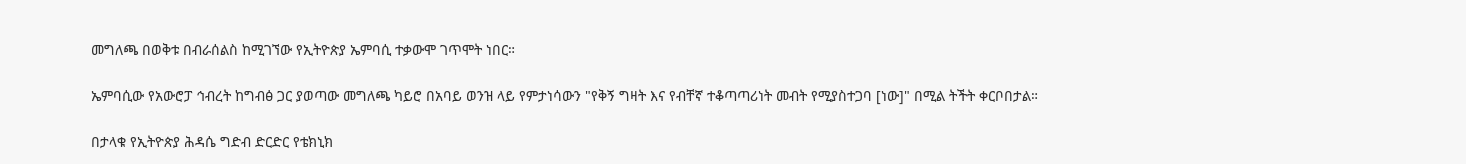መግለጫ በወቅቱ በብራሰልስ ከሚገኘው የኢትዮጵያ ኤምባሲ ተቃውሞ ገጥሞት ነበር።

ኤምባሲው የአውሮፓ ኅብረት ከግብፅ ጋር ያወጣው መግለጫ ካይሮ በአባይ ወንዝ ላይ የምታነሳውን "የቅኝ ግዛት እና የብቸኛ ተቆጣጣሪነት መብት የሚያስተጋባ [ነው]" በሚል ትችት ቀርቦበታል።

በታላቁ የኢትዮጵያ ሕዳሴ ግድብ ድርድር የቴክኒክ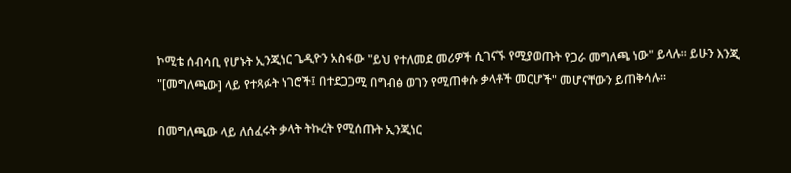ኮሚቴ ሰብሳቢ የሆኑት ኢንጂነር ጌዲዮን አስፋው "ይህ የተለመደ መሪዎች ሲገናኙ የሚያወጡት የጋራ መግለጫ ነው" ይላሉ። ይሁን እንጂ "[መግለጫው] ላይ የተጻፉት ነገሮች፤ በተደጋጋሚ በግብፅ ወገን የሚጠቀሱ ቃላቶች መርሆች" መሆናቸውን ይጠቅሳሉ።

በመግለጫው ላይ ለሰፈሩት ቃላት ትኩረት የሚሰጡት ኢንጂነር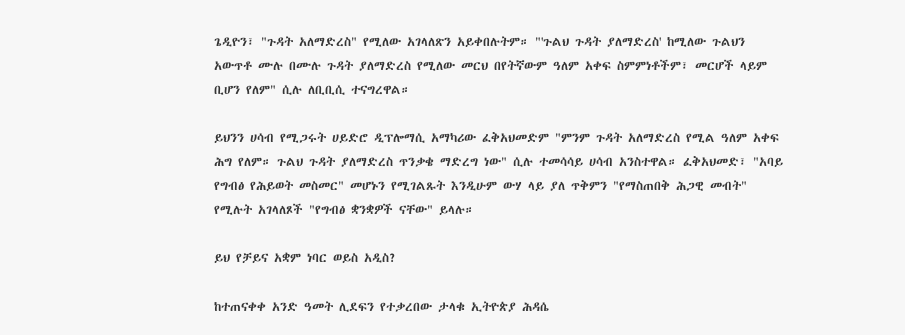ጌዲዮን፣ "ጉዳት አለማድረስ" የሚለው አገላለጽን አይቀበሉትም። "'ጉልህ ጉዳት ያለማድረስ' ከሚለው ጉልህን አውጥቶ ሙሉ በሙሉ ጉዳት ያለማድረስ የሚለው መርህ በየትኛውም ዓለም አቀፍ ስምምነቶችም፣ መርሆች ላይም ቢሆን የለም" ሲሉ ለቢቢሲ ተናግረዋል።

ይህንን ሀሳብ የሚጋሩት ሀይድሮ ዲፕሎማሲ አማካሪው ፈቅአህመድም "ምንም ጉዳት አለማድረስ የሚል ዓለም አቀፍ ሕግ የለም። ጉልህ ጉዳት ያለማድረስ ጥንቃቄ ማድረግ ነው" ሲሉ ተመሳሳይ ሀሳብ አንስተዋል። ፈቅአህመድ፣ "አባይ የግብፅ የሕይወት መስመር" መሆኑን የሚገልጹት እንዲሁም ውሃ ላይ ያለ ጥቅምን "የማስጠበቅ ሕጋዊ መብት" የሚሉት አገላለጾች "የግብፅ ቋንቋዎች ናቸው" ይላሉ።

ይህ የቻይና አቋም ነባር ወይስ አዲስ?

ከተጠናቀቀ አንድ ዓመት ሊደፍን የተቃረበው ታላቁ ኢትዮጵያ ሕዳሴ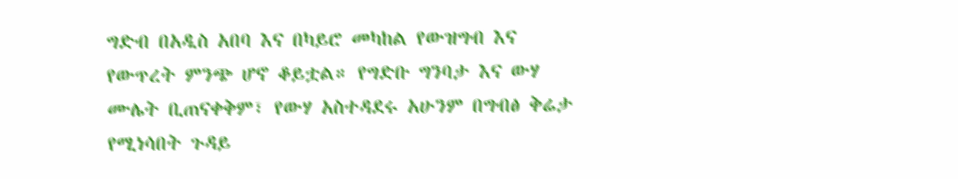ግድብ በአዲስ አበባ እና በካይሮ መካከል የውዝግብ እና የውጥረት ምንጭ ሆኖ ቆይቷል። የግድቡ ግንባታ እና ውሃ ሙሌት ቢጠናቀቅም፣ የውሃ አስተዳደሩ አሁንም በግብፅ ቅሬታ የሚነሳበት ጉዳይ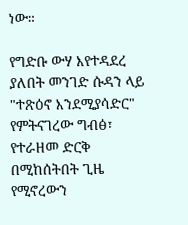ነው።

የግድቡ ውሃ እየተዳደረ ያለበት መንገድ ሱዳን ላይ "ተጽዕኖ እንደሚያሳድር" የምትናገረው ግብፅ፣ የተራዘመ ድርቅ በሚከሰትበት ጊዜ የሚኖረውን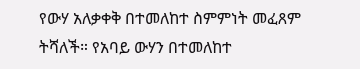የውሃ አለቃቀቅ በተመለከተ ስምምነት መፈጸም ትሻለች። የአባይ ውሃን በተመለከተ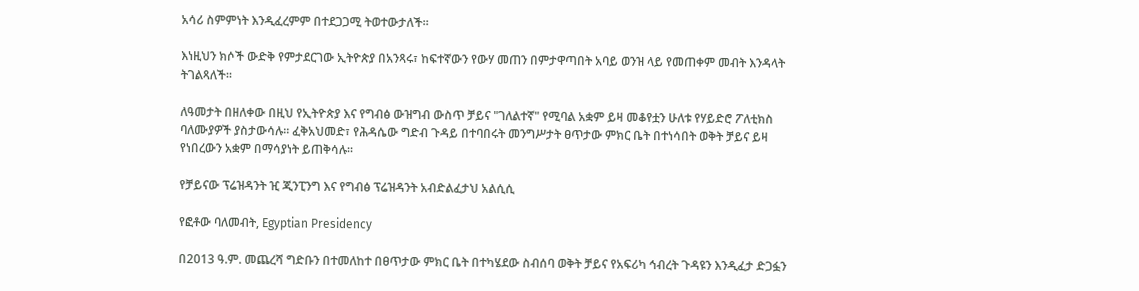አሳሪ ስምምነት እንዲፈረምም በተደጋጋሚ ትወተውታለች።

እነዚህን ክሶች ውድቅ የምታደርገው ኢትዮጵያ በአንጻሩ፣ ከፍተኛውን የውሃ መጠን በምታዋጣበት አባይ ወንዝ ላይ የመጠቀም መብት እንዳላት ትገልጻለች።

ለዓመታት በዘለቀው በዚህ የኢትዮጵያ እና የግብፅ ውዝግብ ውስጥ ቻይና "ገለልተኛ" የሚባል አቋም ይዛ መቆየቷን ሁለቱ የሃይድሮ ፖለቲክስ ባለሙያዎች ያስታውሳሉ። ፈቅአህመድ፣ የሕዳሴው ግድብ ጉዳይ በተባበሩት መንግሥታት ፀጥታው ምክር ቤት በተነሳበት ወቅት ቻይና ይዛ የነበረውን አቋም በማሳያነት ይጠቅሳሉ።

የቻይናው ፕሬዝዳንት ዢ ጂንፒንግ እና የግብፅ ፕሬዝዳንት አብድልፈታህ አልሲሲ

የፎቶው ባለመብት, Egyptian Presidency

በ2013 ዓ.ም. መጨረሻ ግድቡን በተመለከተ በፀጥታው ምክር ቤት በተካሄደው ስብሰባ ወቅት ቻይና የአፍሪካ ኅብረት ጉዳዩን እንዲፈታ ድጋፏን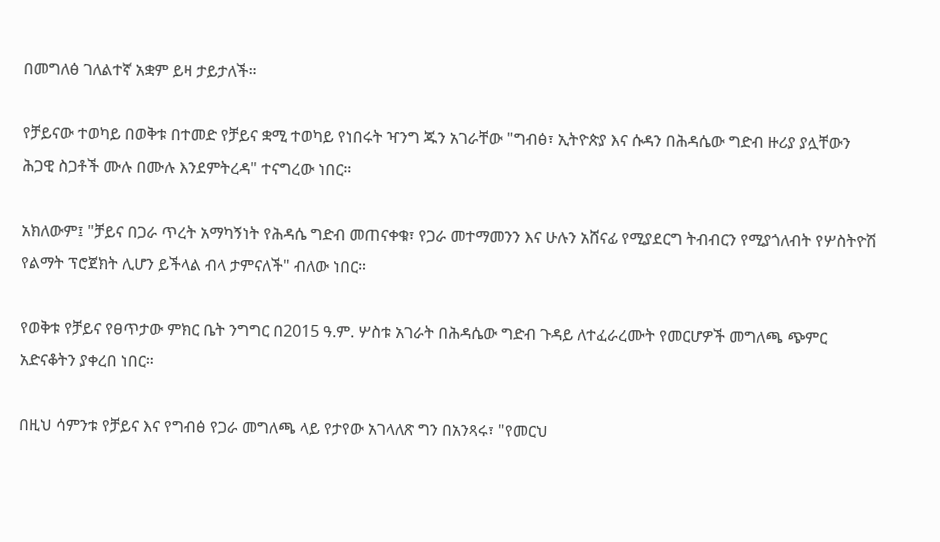በመግለፅ ገለልተኛ አቋም ይዛ ታይታለች።

የቻይናው ተወካይ በወቅቱ በተመድ የቻይና ቋሚ ተወካይ የነበሩት ዣንግ ጁን አገራቸው "ግብፅ፣ ኢትዮጵያ እና ሱዳን በሕዳሴው ግድብ ዙሪያ ያሏቸውን ሕጋዊ ስጋቶች ሙሉ በሙሉ እንደምትረዳ" ተናግረው ነበር።

አክለውም፤ "ቻይና በጋራ ጥረት አማካኝነት የሕዳሴ ግድብ መጠናቀቁ፣ የጋራ መተማመንን እና ሁሉን አሸናፊ የሚያደርግ ትብብርን የሚያጎለብት የሦስትዮሽ የልማት ፕሮጀክት ሊሆን ይችላል ብላ ታምናለች" ብለው ነበር።

የወቅቱ የቻይና የፀጥታው ምክር ቤት ንግግር በ2015 ዓ.ም. ሦስቱ አገራት በሕዳሴው ግድብ ጉዳይ ለተፈራረሙት የመርሆዎች መግለጫ ጭምር አድናቆትን ያቀረበ ነበር።

በዚህ ሳምንቱ የቻይና እና የግብፅ የጋራ መግለጫ ላይ የታየው አገላለጽ ግን በአንጻሩ፣ "የመርህ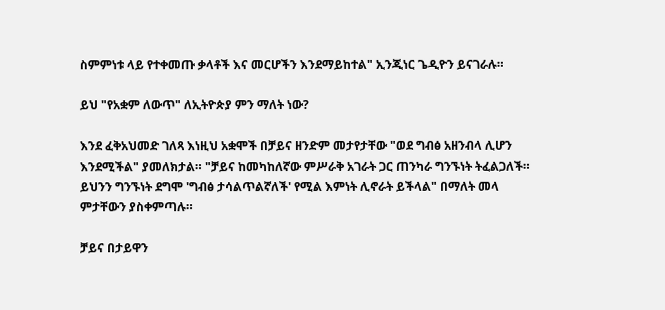ስምምነቱ ላይ የተቀመጡ ቃላቶች እና መርሆችን እንደማይከተል" ኢንጂነር ጌዲዮን ይናገራሉ።

ይህ "የአቋም ለውጥ" ለኢትዮጵያ ምን ማለት ነው?

እንደ ፈቅአህመድ ገለጻ እነዚህ አቋሞች በቻይና ዘንድም መታየታቸው "ወደ ግብፅ አዘንብላ ሊሆን እንደሚችል" ያመለክታል። "ቻይና ከመካከለኛው ምሥራቅ አገራት ጋር ጠንካራ ግንኙነት ትፈልጋለች። ይህንን ግንኙነት ደግሞ 'ግብፅ ታሳልጥልኛለች' የሚል እምነት ሊኖራት ይችላል" በማለት መላ ምታቸውን ያስቀምጣሉ።

ቻይና በታይዋን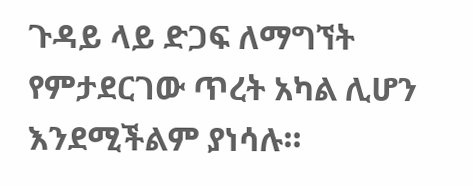ጉዳይ ላይ ድጋፍ ለማግኘት የምታደርገው ጥረት አካል ሊሆን እንደሚችልም ያነሳሉ።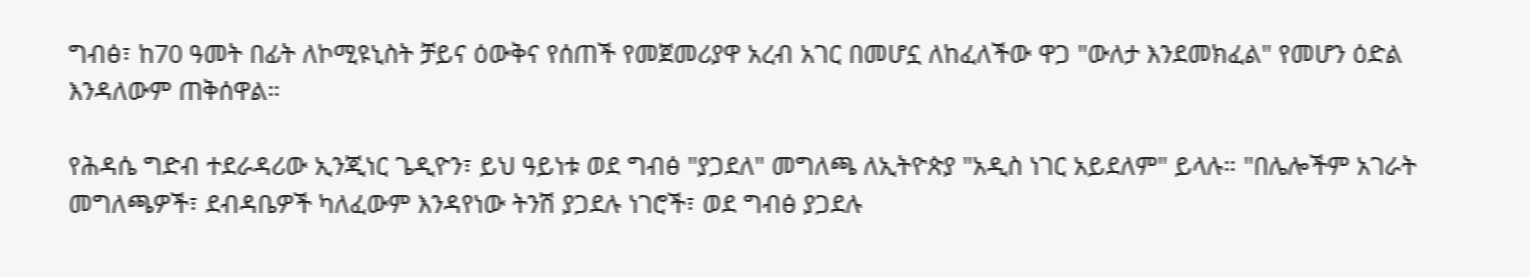ግብፅ፣ ከ70 ዓመት በፊት ለኮሚዩኒስት ቻይና ዕውቅና የሰጠች የመጀመሪያዋ አረብ አገር በመሆኗ ለከፈለችው ዋጋ "ውለታ እንደመክፈል" የመሆን ዕድል እንዳለውም ጠቅሰዋል።

የሕዳሴ ግድብ ተደራዳሪው ኢንጂነር ጌዲዮን፣ ይህ ዓይነቱ ወደ ግብፅ "ያጋደለ" መግለጫ ለኢትዮጵያ "አዲስ ነገር አይደለም" ይላሉ። "በሌሎችም አገራት መግለጫዎች፣ ደብዳቤዎች ካለፈውም እንዳየነው ትንሽ ያጋደሉ ነገሮች፣ ወደ ግብፅ ያጋደሉ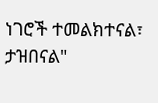ነገሮች ተመልክተናል፣ ታዝበናል"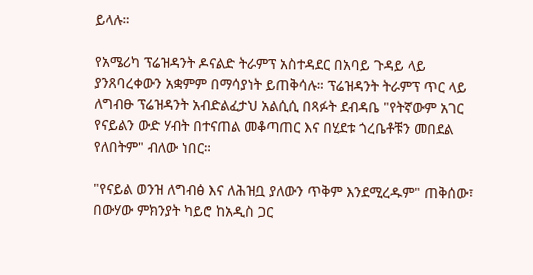ይላሉ።

የአሜሪካ ፕሬዝዳንት ዶናልድ ትራምፕ አስተዳደር በአባይ ጉዳይ ላይ ያንጸባረቀውን አቋምም በማሳያነት ይጠቅሳሉ። ፕሬዝዳንት ትራምፕ ጥር ላይ ለግብፁ ፕሬዝዳንት አብድልፈታህ አልሲሲ በጻፉት ደብዳቤ "የትኛውም አገር የናይልን ውድ ሃብት በተናጠል መቆጣጠር እና በሂደቱ ጎረቤቶቹን መበደል የለበትም" ብለው ነበር።

"የናይል ወንዝ ለግብፅ እና ለሕዝቧ ያለውን ጥቅም እንደሚረዱም" ጠቅሰው፣ በውሃው ምክንያት ካይሮ ከአዲስ ጋር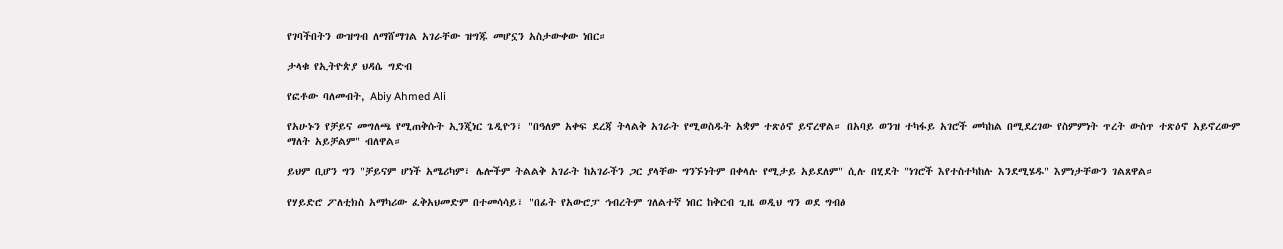የገባችበትን ውዝግብ ለማሸማገል አገራቸው ዝግጁ መሆኗን አስታውቀው ነበር።

ታላቁ የኢትዮጵያ ህዳሴ ግድብ

የፎቶው ባለመብት, Abiy Ahmed Ali

የአሁኑን የቻይና መግለጫ የሚጠቅሱት ኢንጂነር ጌዲዮን፣ "በዓለም አቀፍ ደረጃ ትላልቅ አገራት የሚወስዱት አቋም ተጽዕኖ ይኖረዋል። በአባይ ወንዝ ተካፋይ አገሮች መካከል በሚደረገው የስምምነት ጥረት ውስጥ ተጽዕኖ አይኖረውም ማለት አይቻልም" ብለዋል።

ይህም ቢሆን ግን "ቻይናም ሆነች አሜሪካም፣ ሌሎችም ትልልቅ አገራት ከአገራችን ጋር ያላቸው ግንኙነትም በቀላሉ የሚታይ አይደለም" ሲሉ በሂደት "ነገሮች እየተስተካከሉ እንደሚሄዱ" እምነታቸውን ገልጸዋል።

የሃይድሮ ፖለቲክስ አማካሪው ፈቅአህመድም በተመሳሳይ፣ "በፊት የአውሮፓ ኅብረትም ገለልተኛ ነበር ከቅርብ ጊዜ ወዲህ ግን ወደ ግብፅ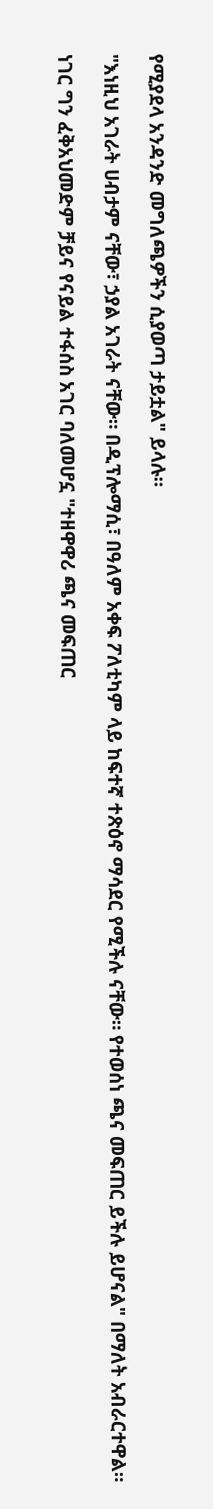የሚያደላ አንዳንድ መግለጫዎችን ሲያወጣ ታይቷል" ይላሉ።

"እነዚህ አገራት ሀብታም ናቸው፣ ኃያል አገራት ናቸው። በዲፕሎማሲ፣ በዓለም አቀፍ ፖለቲካም ላይ ከፍተኛ ተጽዕኖ ማሳደር የሚችሉ ናቸው። የተወሰነ ጫና መፍጠር ይችሉ ይሆናል" በማለት አብራርተዋል።

ነገር ግን ፈቅአህመድም ቻይና የናይል ተፋሰስ አገር ባለመሆኗ "ተዘዋዋሪ ጫና መፍጠር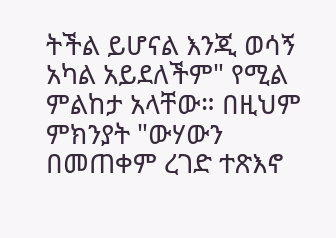ትችል ይሆናል እንጂ ወሳኝ አካል አይደለችም" የሚል ምልከታ አላቸው። በዚህም ምክንያት "ውሃውን በመጠቀም ረገድ ተጽእኖ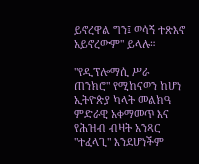ይኖረዋል ግን፤ ወሳኝ ተጽእኖ አይኖረውም" ይላሉ።

"የዲፕሎማሲ ሥራ ጠንክሮ" የሚከናወን ከሆነ ኢትዮጵያ ካላት መልክዓ ምድራዊ አቀማመጥ እና የሕዝብ ብዛት አንጻር "ተፈላጊ" እንደሆነችም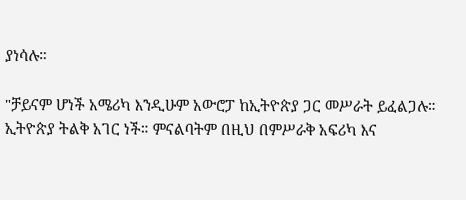ያነሳሉ።

"ቻይናም ሆነች አሜሪካ እንዲሁም አውሮፓ ከኢትዮጵያ ጋር መሥራት ይፈልጋሉ። ኢትዮጵያ ትልቅ አገር ነች። ምናልባትም በዚህ በምሥራቅ አፍሪካ እና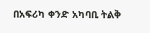በአፍሪካ ቀንድ አካባቢ ትልቅ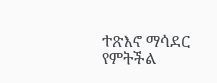ተጽእኖ ማሳደር የምትችል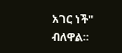አገር ነች" ብለዋል።